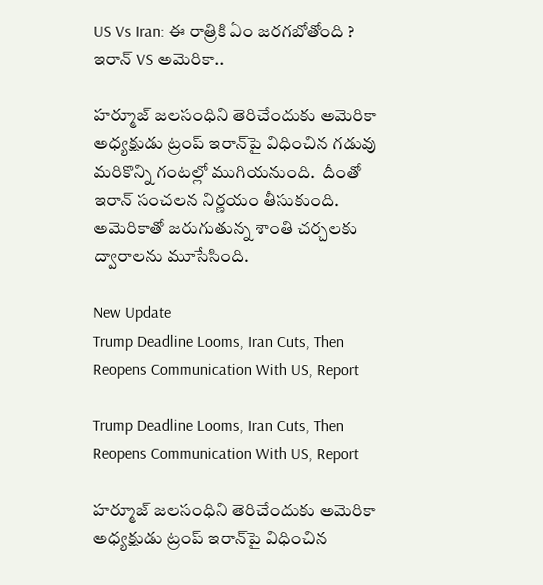US Vs Iran: ఈ రాత్రికి ఏం జరగబోతోంది ? ఇరాన్ VS అమెరికా..

హర్మూజ్ జలసంధిని తెరిచేందుకు అమెరికా అధ్యక్షుడు ట్రంప్‌ ఇరాన్‌పై విధించిన గడువు మరికొన్ని గంటల్లో ముగియనుంది.  దీంతో ఇరాన్ సంచలన నిర్ణయం తీసుకుంది. అమెరికాతో జరుగుతున్న శాంతి చర్చలకు ద్వారాలను మూసేసింది.

New Update
Trump Deadline Looms, Iran Cuts, Then Reopens Communication With US, Report

Trump Deadline Looms, Iran Cuts, Then Reopens Communication With US, Report

హర్మూజ్ జలసంధిని తెరిచేందుకు అమెరికా అధ్యక్షుడు ట్రంప్‌ ఇరాన్‌పై విధించిన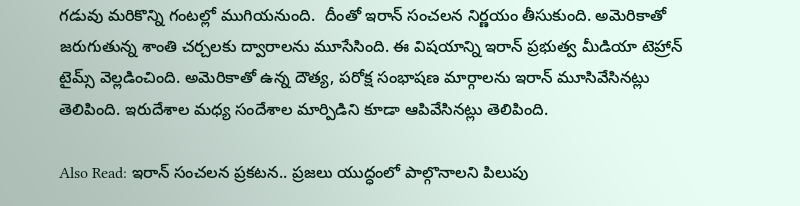గడువు మరికొన్ని గంటల్లో ముగియనుంది.  దీంతో ఇరాన్ సంచలన నిర్ణయం తీసుకుంది. అమెరికాతో జరుగుతున్న శాంతి చర్చలకు ద్వారాలను మూసేసింది. ఈ విషయాన్ని ఇరాన్ ప్రభుత్వ మీడియా టెహ్రాన్‌ టైమ్స్‌ వెల్లడించింది. అమెరికాతో ఉన్న దౌత్య, పరోక్ష సంభాషణ మార్గాలను ఇరాన్ మూసివేసినట్లు తెలిపింది. ఇరుదేశాల మధ్య సందేశాల మార్పిడిని కూడా ఆపివేసినట్లు తెలిపింది.

Also Read: ఇరాన్‌ సంచలన ప్రకటన.. ప్రజలు యుద్ధంలో పాల్గొనాలని పిలుపు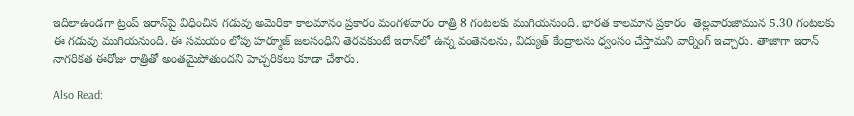ఇదిలాఉండగా ట్రంప్ ఇరాన్‌పై విధించిన గడువు అమెరికా కాలమానం ప్రకారం మంగళవారం రాత్రి 8 గంటలకు ముగియనుంది. భారత కాలమాన ప్రకారం  తెల్లవారుజామున 5.30 గంటలకు ఈ గడువు ముగియనుంది. ఈ సమయం లోపు హర్మూజ్‌ జలసంధిని తెరవకుంటే ఇరాన్‌లో ఉన్న వంతెనలను, విద్యుత్ కేంద్రాలను ధ్వంసం చేస్తామని వార్నింగ్ ఇచ్చారు. తాజాగా ఇరాన్ నాగరికత ఈరోజు రాత్రితో అంతమైపోతుందని హెచ్చరికలు కూడా చేశారు.

Also Read: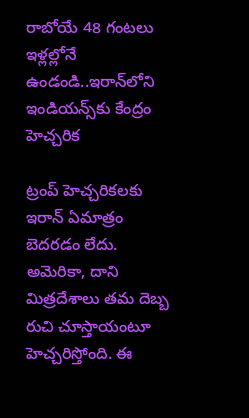రాబోయే 48 గంటలు ఇళ్లల్లోనే ఉండండి..ఇరాన్‌లోని ఇండియన్స్‌కు కేంద్రం హెచ్చరిక

ట్రంప్ హెచ్చరికలకు ఇరాన్ ఏమాత్రం బెదరడం లేదు. అమెరికా, దాని మిత్రదేశాలు తమ దెబ్బ రుచి చూస్తాయంటూ హెచ్చరిస్తోంది. ఈ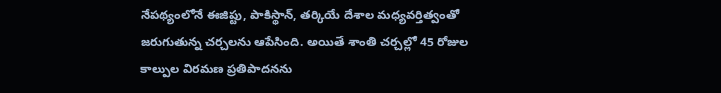నేపథ్యంలోనే ఈజిప్టు, పాకిస్థాన్, తర్కియే దేశాల మధ్యవర్తిత్వంతో జరుగుతున్న చర్చలను ఆపేసింది. అయితే శాంతి చర్చల్లో 45 రోజుల కాల్పుల విరమణ ప్రతిపాదనను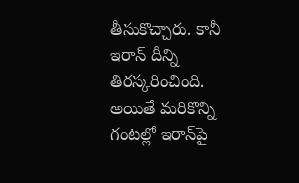తీసుకొచ్చారు. కానీ ఇరాన్ దీన్ని తిరస్కరించింది. అయితే మరికొన్ని గంటల్లో ఇరాన్‌పై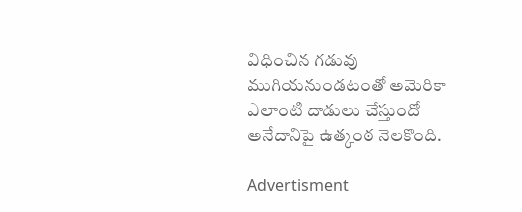విధించిన గడువు ముగియనుండటంతో అమెరికా ఎలాంటి దాడులు చేస్తుందో అనేదానిపై ఉత్కంఠ నెలకొంది.

Advertisment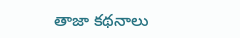తాజా కథనాలు